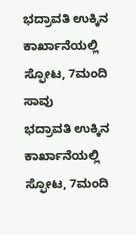ಭದ್ರಾವತಿ ಉಕ್ಕಿನ ಕಾರ್ಖಾನೆಯಲ್ಲಿ ಸ್ಫೋಟ, 7ಮಂದಿ ಸಾವು
ಭದ್ರಾವತಿ ಉಕ್ಕಿನ ಕಾರ್ಖಾನೆಯಲ್ಲಿ ಸ್ಫೋಟ, 7ಮಂದಿ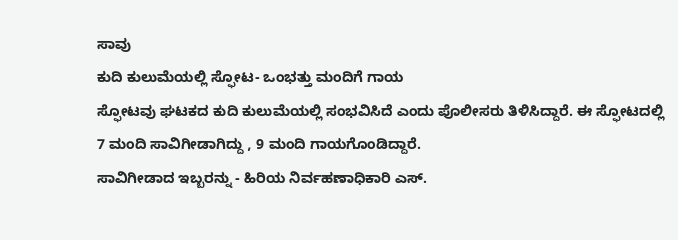ಸಾವು
ಕುದಿ ಕುಲುಮೆಯಲ್ಲಿ ಸ್ಫೋಟ- ಒಂಭತ್ತು ಮಂದಿಗೆ ಗಾಯ
ಸ್ಫೋಟವು ಘಟಕದ ಕುದಿ ಕುಲುಮೆಯಲ್ಲಿ ಸಂಭವಿಸಿದೆ ಎಂದು ಪೊಲೀಸರು ತಿಳಿಸಿದ್ದಾರೆ. ಈ ಸ್ಫೋಟದಲ್ಲಿ 7 ಮಂದಿ ಸಾವಿಗೀಡಾಗಿದ್ದು , 9 ಮಂದಿ ಗಾಯಗೊಂಡಿದ್ದಾರೆ.
ಸಾವಿಗೀಡಾದ ಇಬ್ಬರನ್ನು - ಹಿರಿಯ ನಿರ್ವಹಣಾಧಿಕಾರಿ ಎಸ್.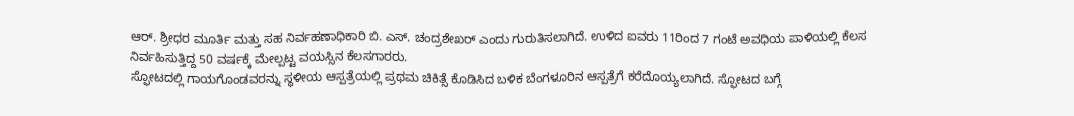ಆರ್. ಶ್ರೀಧರ ಮೂರ್ತಿ ಮತ್ತು ಸಹ ನಿರ್ವಹಣಾಧಿಕಾರಿ ಬಿ. ಎಸ್. ಚಂದ್ರಶೇಖರ್ ಎಂದು ಗುರುತಿಸಲಾಗಿದೆ. ಉಳಿದ ಐವರು 11ರಿಂದ 7 ಗಂಟೆ ಅವಧಿಯ ಪಾಳಿಯಲ್ಲಿ ಕೆಲಸ ನಿರ್ವಹಿಸುತ್ತಿದ್ದ 50 ವರ್ಷಕ್ಕೆ ಮೇಲ್ಪಟ್ಟ ವಯಸ್ಸಿನ ಕೆಲಸಗಾರರು.
ಸ್ಫೋಟದಲ್ಲಿ ಗಾಯಗೊಂಡವರನ್ನು ಸ್ಥಳೀಯ ಆಸ್ಪತ್ರೆಯಲ್ಲಿ ಪ್ರಥಮ ಚಿಕಿತ್ಸೆ ಕೊಡಿಸಿದ ಬಳಿಕ ಬೆಂಗಳೂರಿನ ಆಸ್ಪತ್ರೆಗೆ ಕರೆದೊಯ್ಯಲಾಗಿದೆ. ಸ್ಫೋಟದ ಬಗ್ಗೆ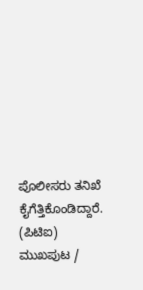ಪೊಲೀಸರು ತನಿಖೆ ಕೈಗೆತ್ತಿಕೊಂಡಿದ್ದಾರೆ.
(ಪಿಟಿಐ)
ಮುಖಪುಟ /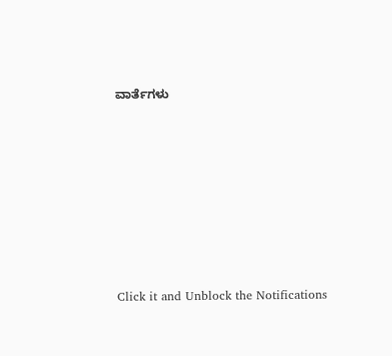ವಾರ್ತೆಗಳು












Click it and Unblock the Notifications